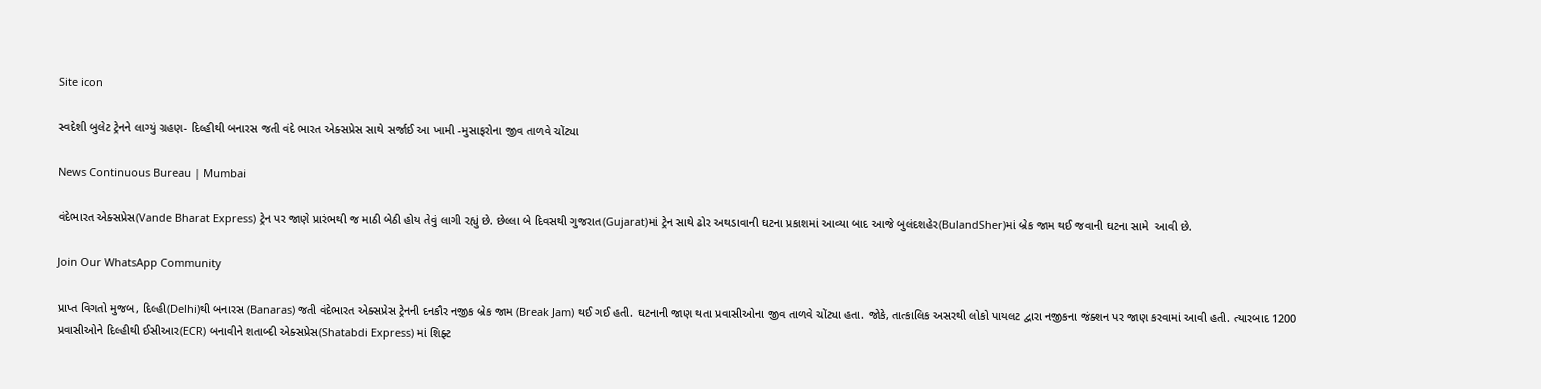Site icon

સ્વદેશી બુલેટ ટ્રેનને લાગ્યું ગ્રહણ- દિલ્હીથી બનારસ જતી વંદે ભારત એક્સપ્રેસ સાથે સર્જાઈ આ ખામી -મુસાફરોના જીવ તાળવે ચોંટ્યા

News Continuous Bureau | Mumbai

વંદેભારત એક્સપ્રેસ(Vande Bharat Express) ટ્રેન પર જાણે પ્રારંભથી જ માઠી બેઠી હોય તેવું લાગી રહ્યું છે. છેલ્લા બે દિવસથી ગુજરાત(Gujarat)માં ટ્રેન સાથે ઢોર અથડાવાની ઘટના પ્રકાશમાં આવ્યા બાદ આજે બુલંદશહેર(BulandSher)માં બ્રેક જામ થઈ જવાની ઘટના સામે  આવી છે.

Join Our WhatsApp Community

પ્રાપ્ત વિગતો મુજબ, દિલ્હી(Delhi)થી બનારસ (Banaras) જતી વંદેભારત એક્સપ્રેસ ટ્રેનની દનકૌર નજીક બ્રેક જામ (Break Jam) થઈ ગઈ હતી. ઘટનાની જાણ થતા પ્રવાસીઓના જીવ તાળવે ચોંટ્યા હતા. જોકે, તાત્કાલિક અસરથી લોકો પાયલટ દ્વારા નજીકના જંક્શન પર જાણ કરવામાં આવી હતી. ત્યારબાદ 1200 પ્રવાસીઓને દિલ્હીથી ઈસીઆર(ECR) બનાવીને શતાબ્દી એક્સપ્રેસ(Shatabdi Express) માં શિફ્ટ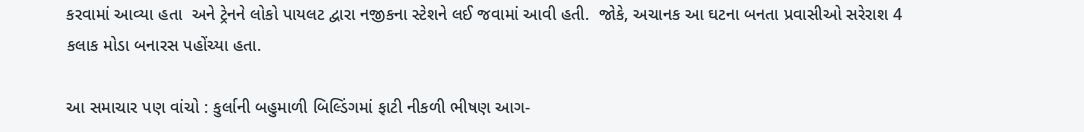કરવામાં આવ્યા હતા  અને ટ્રેનને લોકો પાયલટ દ્વારા નજીકના સ્ટેશને લઈ જવામાં આવી હતી.  જોકે, અચાનક આ ઘટના બનતા પ્રવાસીઓ સરેરાશ 4 કલાક મોડા બનારસ પહોંચ્યા હતા.

આ સમાચાર પણ વાંચો : કુર્લાની બહુમાળી બિલ્ડિંગમાં ફાટી નીકળી ભીષણ આગ-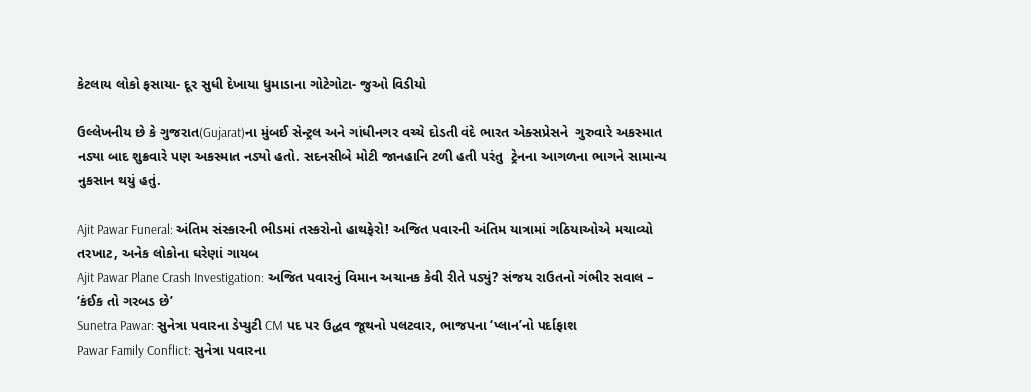કેટલાય લોકો ફસાયા- દૂર સુધી દેખાયા ધુમાડાના ગોટેગોટા- જુઓ વિડીયો

ઉલ્લેખનીય છે કે ગુજરાત(Gujarat)ના મુંબઈ સેન્ટ્રલ અને ગાંધીનગર વચ્ચે દોડતી વંદે ભારત એક્સપ્રેસને  ગુરુવારે અકસ્માત નડ્યા બાદ શુક્રવારે પણ અકસ્માત નડ્યો હતો. સદનસીબે મોટી જાનહાનિ ટળી હતી પરંતુ  ટ્રેનના આગળના ભાગને સામાન્ય નુકસાન થયું હતું.

Ajit Pawar Funeral: અંતિમ સંસ્કારની ભીડમાં તસ્કરોનો હાથફેરો! અજિત પવારની અંતિમ યાત્રામાં ગઠિયાઓએ મચાવ્યો તરખાટ, અનેક લોકોના ઘરેણાં ગાયબ
Ajit Pawar Plane Crash Investigation: અજિત પવારનું વિમાન અચાનક કેવી રીતે પડ્યું? સંજય રાઉતનો ગંભીર સવાલ – ‘કંઈક તો ગરબડ છે’
Sunetra Pawar: સુનેત્રા પવારના ડેપ્યુટી CM પદ પર ઉદ્ધવ જૂથનો પલટવાર, ભાજપના ‘પ્લાન’નો પર્દાફાશ
Pawar Family Conflict: સુનેત્રા પવારના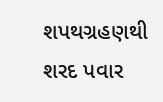શપથગ્રહણથી શરદ પવાર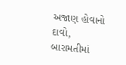અજાણ હોવાનો દાવો, બારામતીમાં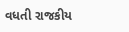વધતી રાજકીય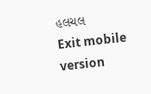હલચલ
Exit mobile version